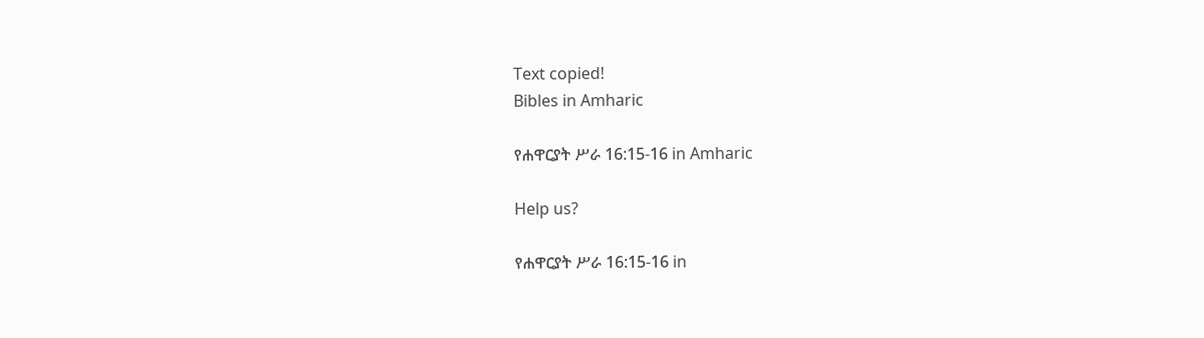Text copied!
Bibles in Amharic

የሐዋርያት ሥራ 16:15-16 in Amharic

Help us?

የሐዋርያት ሥራ 16:15-16 in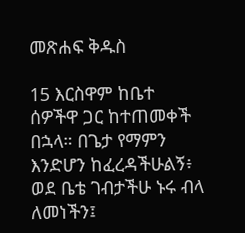መጽሐፍ ቅዱስ

15 እርስዋም ከቤተ ሰዎችዋ ጋር ከተጠመቀች በኋላ። በጌታ የማምን እንድሆን ከፈረዳችሁልኝ፥ ወደ ቤቴ ገብታችሁ ኑሩ ብላ ለመነችን፤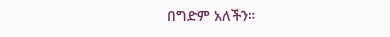በግድም አለችን።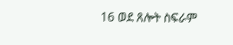16 ወደ ጸሎት ስፍራም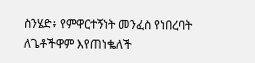ስንሄድ፥ የምዋርተኝነት መንፈስ የነበረባት ለጌቶችዋም እየጠነቈለች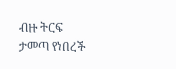ብዙ ትርፍ ታመጣ የነበረች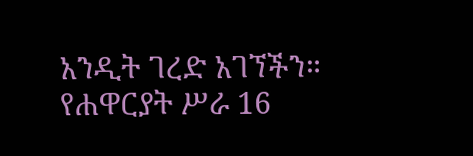አንዲት ገረድ አገኘችን።
የሐዋርያት ሥራ 16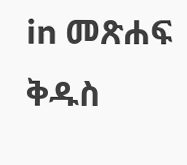in መጽሐፍ ቅዱስ